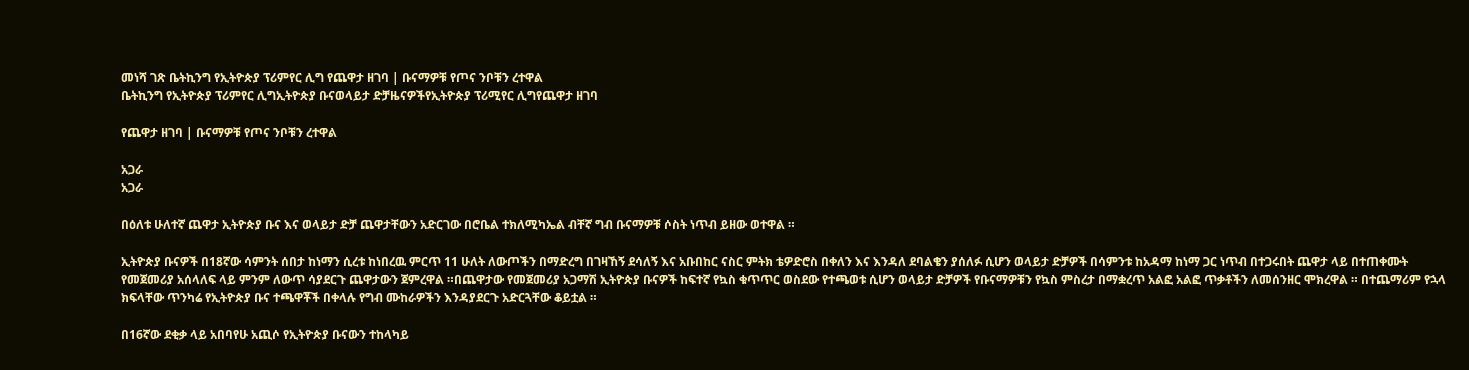መነሻ ገጽ ቤትኪንግ የኢትዮጵያ ፕሪምየር ሊግ የጨዋታ ዘገባ | ቡናማዎቹ የጦና ንቦቹን ረተዋል
ቤትኪንግ የኢትዮጵያ ፕሪምየር ሊግኢትዮጵያ ቡናወላይታ ድቻዜናዎችየኢትዮጵያ ፕሪሚየር ሊግየጨዋታ ዘገባ

የጨዋታ ዘገባ | ቡናማዎቹ የጦና ንቦቹን ረተዋል

አጋራ
አጋራ

በዕለቱ ሁለተኛ ጨዋታ ኢትዮጵያ ቡና እና ወላይታ ድቻ ጨዋታቸውን አድርገው በሮቤል ተክለሚካኤል ብቸኛ ግብ ቡናማዎቹ ሶስት ነጥብ ይዘው ወተዋል ።

ኢትዮጵያ ቡናዎች በ18ኛው ሳምንት ሰበታ ከነማን ሲረቱ ከነበረዉ ምርጥ 11 ሁለት ለውጦችን በማድረግ በገዛኸኝ ደሳለኝ እና አቡበከር ናስር ምትክ ቴዎድሮስ በቀለን እና እንዳለ ደባልቄን ያሰለፉ ሲሆን ወላይታ ድቻዎች በሳምንቱ ከአዳማ ከነማ ጋር ነጥብ በተጋሩበት ጨዋታ ላይ በተጠቀሙት የመጀመሪያ አሰላለፍ ላይ ምንም ለውጥ ሳያደርጉ ጨዋታውን ጀምረዋል ።በጨዋታው የመጀመሪያ አጋማሽ ኢትዮጵያ ቡናዎች ከፍተኛ የኳስ ቁጥጥር ወስደው የተጫወቱ ሲሆን ወላይታ ድቻዎች የቡናማዎቹን የኳስ ምስረታ በማቋረጥ አልፎ አልፎ ጥቃቶችን ለመሰንዘር ሞክረዋል ። በተጨማሪም የኋላ ክፍላቸው ጥንካሬ የኢትዮጵያ ቡና ተጫዋቾች በቀላሉ የግብ ሙከራዎችን እንዳያደርጉ አድርጓቸው ቆይቷል ።

በ16ኛው ደቂቃ ላይ አበባየሁ አጪሶ የኢትዮጵያ ቡናውን ተከላካይ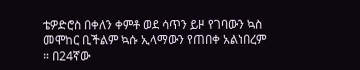ቴዎድሮስ በቀለን ቀምቶ ወደ ሳጥን ይዞ የገባውን ኳስ መሞከር ቢችልም ኳሱ ኢላማውን የጠበቀ አልነበረም ። በ24ኛው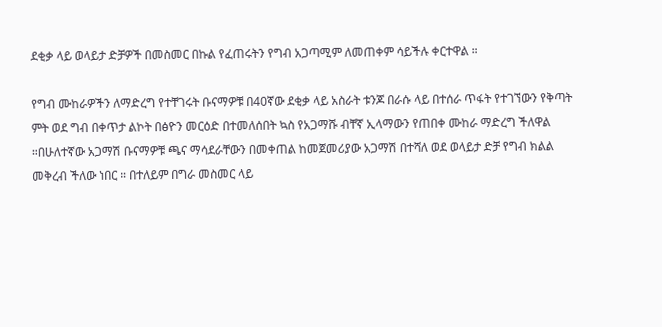ደቂቃ ላይ ወላይታ ድቻዎች በመስመር በኩል የፈጠሩትን የግብ አጋጣሚም ለመጠቀም ሳይችሉ ቀርተዋል ።

የግብ ሙከራዎችን ለማድረግ የተቸገሩት ቡናማዎቹ በ40ኛው ደቂቃ ላይ አስራት ቱንጆ በራሱ ላይ በተሰራ ጥፋት የተገኘውን የቅጣት ምት ወደ ግብ በቀጥታ ልኮት በፅዮን መርዕድ በተመለሰበት ኳስ የአጋማሹ ብቸኛ ኢላማውን የጠበቀ ሙከራ ማድረግ ችለዋል ።በሁለተኛው አጋማሽ ቡናማዎቹ ጫና ማሳደራቸውን በመቀጠል ከመጀመሪያው አጋማሽ በተሻለ ወደ ወላይታ ድቻ የግብ ክልል መቅረብ ችለው ነበር ። በተለይም በግራ መስመር ላይ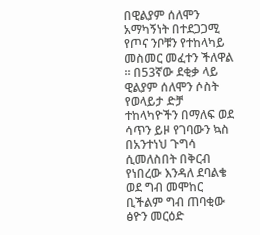በዊልያም ሰለሞን አማካኝነት በተደጋጋሚ የጦና ንቦቹን የተከላካይ መስመር መፈተን ችለዋል ። በ53ኛው ደቂቃ ላይ ዊልያም ሰለሞን ሶስት የወላይታ ድቻ ተከላካዮችን በማለፍ ወደ ሳጥን ይዞ የገባውን ኳስ በአንተነህ ጉግሳ ሲመለስበት በቅርብ የነበረው እንዳለ ደባልቄ ወደ ግብ መሞከር ቢችልም ግብ ጠባቂው ፅዮን መርዕድ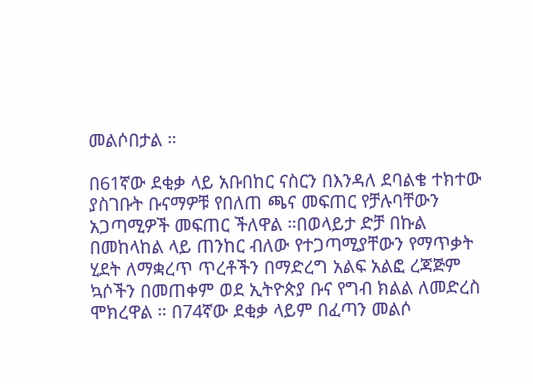መልሶበታል ።

በ61ኛው ደቂቃ ላይ አቡበከር ናስርን በእንዳለ ደባልቄ ተክተው ያስገቡት ቡናማዎቹ የበለጠ ጫና መፍጠር የቻሉባቸውን አጋጣሚዎች መፍጠር ችለዋል ።በወላይታ ድቻ በኩል በመከላከል ላይ ጠንከር ብለው የተጋጣሚያቸውን የማጥቃት ሂደት ለማቋረጥ ጥረቶችን በማድረግ አልፍ አልፎ ረጃጅም ኳሶችን በመጠቀም ወደ ኢትዮጵያ ቡና የግብ ክልል ለመድረስ ሞክረዋል ። በ74ኛው ደቂቃ ላይም በፈጣን መልሶ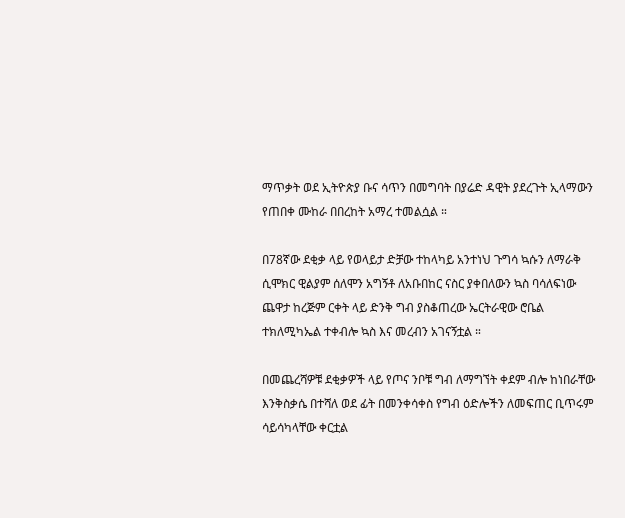ማጥቃት ወደ ኢትዮጵያ ቡና ሳጥን በመግባት በያሬድ ዳዊት ያደረጉት ኢላማውን የጠበቀ ሙከራ በበረከት አማረ ተመልሷል ።

በ78ኛው ደቂቃ ላይ የወላይታ ድቻው ተከላካይ አንተነህ ጉግሳ ኳሱን ለማራቅ ሲሞክር ዊልያም ሰለሞን አግኝቶ ለአቡበከር ናስር ያቀበለውን ኳስ ባሳለፍነው ጨዋታ ከረጅም ርቀት ላይ ድንቅ ግብ ያስቆጠረው ኤርትራዊው ሮቤል ተክለሚካኤል ተቀብሎ ኳስ እና መረብን አገናኝቷል ።

በመጨረሻዎቹ ደቂቃዎች ላይ የጦና ንቦቹ ግብ ለማግኘት ቀደም ብሎ ከነበራቸው እንቅስቃሴ በተሻለ ወደ ፊት በመንቀሳቀስ የግብ ዕድሎችን ለመፍጠር ቢጥሩም ሳይሳካላቸው ቀርቷል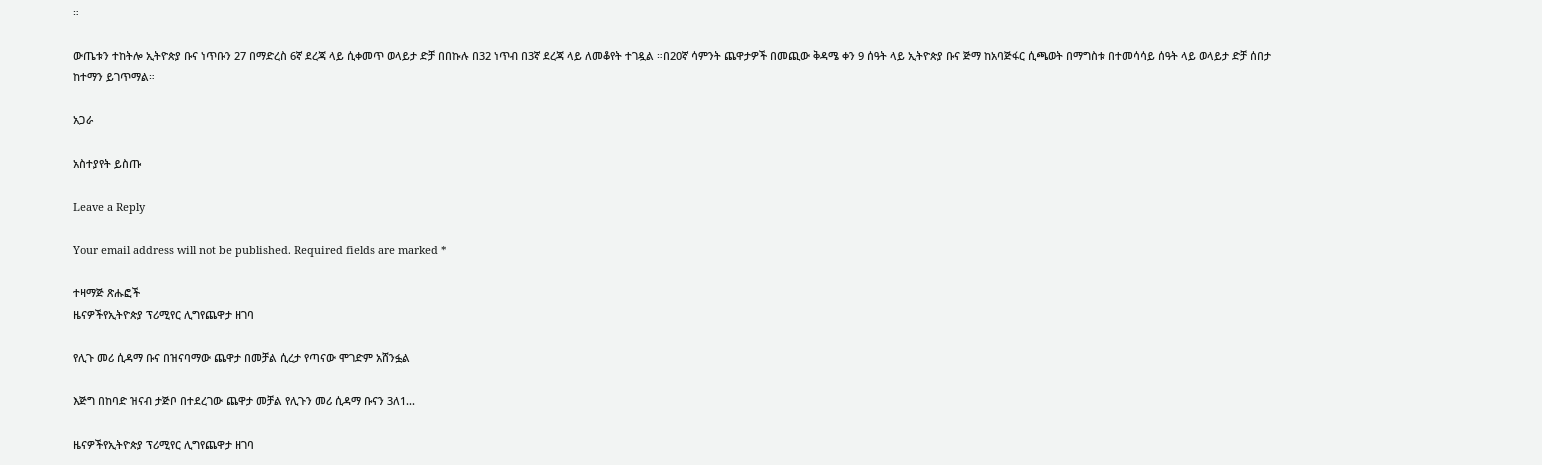።

ውጤቱን ተከትሎ ኢትዮጵያ ቡና ነጥቡን 27 በማድረስ 6ኛ ደረጃ ላይ ሲቀመጥ ወላይታ ድቻ በበኩሉ በ32 ነጥብ በ3ኛ ደረጃ ላይ ለመቆየት ተገዷል ።በ20ኛ ሳምንት ጨዋታዎች በመጪው ቅዳሜ ቀን 9 ሰዓት ላይ ኢትዮጵያ ቡና ጅማ ከአባጅፋር ሲጫወት በማግስቱ በተመሳሳይ ሰዓት ላይ ወላይታ ድቻ ሰበታ ከተማን ይገጥማል።

አጋራ

አስተያየት ይስጡ

Leave a Reply

Your email address will not be published. Required fields are marked *

ተዛማጅ ጽሑፎች
ዜናዎችየኢትዮጵያ ፕሪሚየር ሊግየጨዋታ ዘገባ

የሊጉ መሪ ሲዳማ ቡና በዝናባማው ጨዋታ በመቻል ሲረታ የጣናው ሞገድም አሸንፏል

እጅግ በከባድ ዝናብ ታጅቦ በተደረገው ጨዋታ መቻል የሊጉን መሪ ሲዳማ ቡናን 3ለ1...

ዜናዎችየኢትዮጵያ ፕሪሚየር ሊግየጨዋታ ዘገባ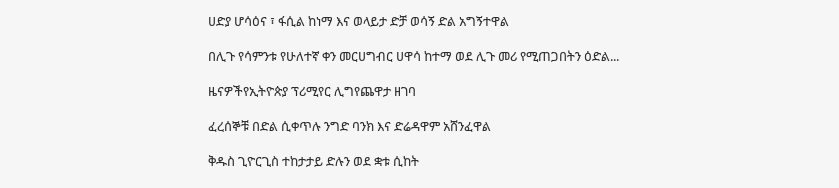ሀድያ ሆሳዕና ፣ ፋሲል ከነማ እና ወላይታ ድቻ ወሳኝ ድል አግኝተዋል

በሊጉ የሳምንቱ የሁለተኛ ቀን መርሀግብር ሀዋሳ ከተማ ወደ ሊጉ መሪ የሚጠጋበትን ዕድል...

ዜናዎችየኢትዮጵያ ፕሪሚየር ሊግየጨዋታ ዘገባ

ፈረሰኞቹ በድል ሲቀጥሉ ንግድ ባንክ እና ድሬዳዋም አሸንፈዋል

ቅዱስ ጊዮርጊስ ተከታታይ ድሉን ወደ ቋቱ ሲከት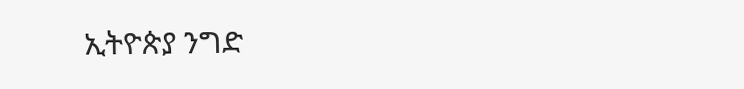ኢትዮጵያ ንግድ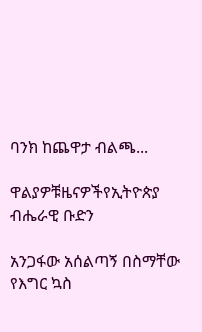ባንክ ከጨዋታ ብልጫ...

ዋልያዎቹዜናዎችየኢትዮጵያ ብሔራዊ ቡድን

አንጋፋው አሰልጣኝ በስማቸው የእግር ኳስ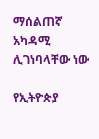ማሰልጠኛ አካዳሚ ሊገነባላቸው ነው

የኢትዮጵያ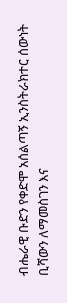ብሔራዊ ቡድን የቀድሞ አሰልጣኝ ኢንስትራክተር ሰውነት ቢሻውን ለማመስገን እና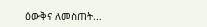ዕውቅና ለመስጠት...